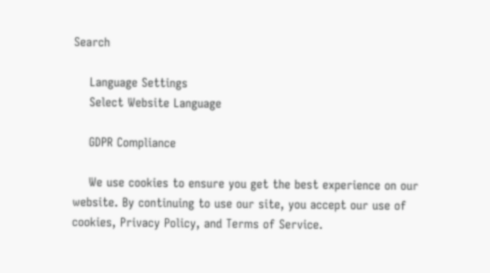Search

    Language Settings
    Select Website Language

    GDPR Compliance

    We use cookies to ensure you get the best experience on our website. By continuing to use our site, you accept our use of cookies, Privacy Policy, and Terms of Service.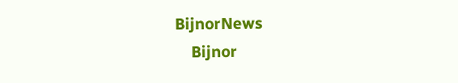BijnorNews
    Bijnor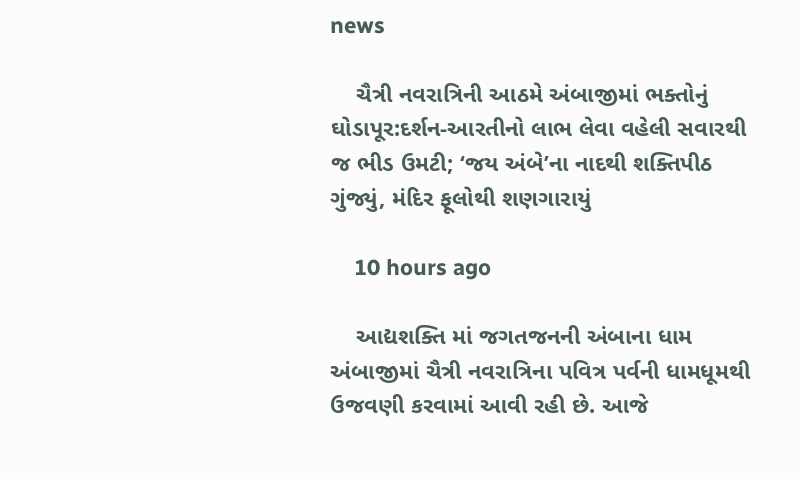news

    ચૈત્રી નવરાત્રિની આઠમે અંબાજીમાં ભક્તોનું ઘોડાપૂર:દર્શન-આરતીનો લાભ લેવા વહેલી સવારથી જ ભીડ ઉમટી; ‘જય અંબે’ના નાદથી શક્તિપીઠ ગુંજ્યું, મંદિર ફૂલોથી શણગારાયું

    10 hours ago

    આદ્યશક્તિ માં જગતજનની અંબાના ધામ અંબાજીમાં ચૈત્રી નવરાત્રિના પવિત્ર પર્વની ધામધૂમથી ઉજવણી કરવામાં આવી રહી છે. આજે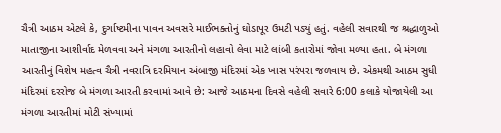ચૈત્રી આઠમ એટલે કે, દુર્ગાષ્ટમીના પાવન અવસરે માઈભક્તોનું ઘોડાપૂર ઉમટી પડ્યું હતું. વહેલી સવારથી જ શ્રદ્ધાળુઓ માતાજીના આશીર્વાદ મેળવવા અને મંગળા આરતીનો લહાવો લેવા માટે લાંબી કતારોમાં જોવા મળ્યા હતા. બે મંગળા આરતીનું વિશેષ મહત્વ ચૈત્રી નવરાત્રિ દરમિયાન અંબાજી મંદિરમાં એક ખાસ પરંપરા જળવાય છે. એકમથી આઠમ સુધી મંદિરમાં દરરોજ બે મંગળા આરતી કરવામાં આવે છે: આજે આઠમના દિવસે વહેલી સવારે 6:00 કલાકે યોજાયેલી આ મંગળા આરતીમાં મોટી સંખ્યામાં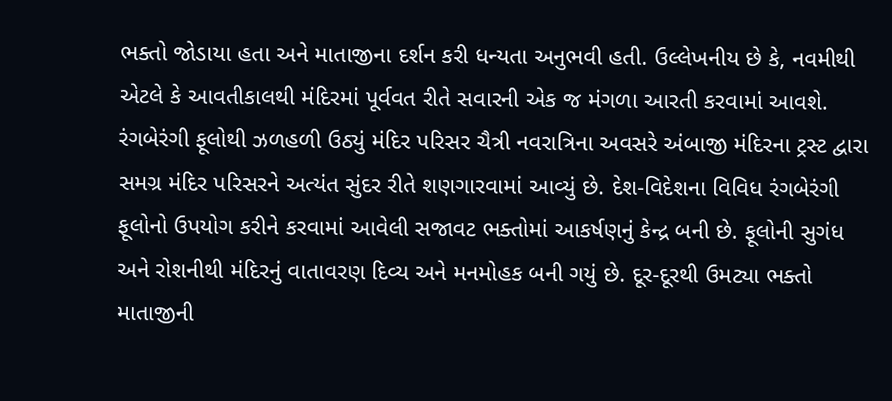ભક્તો જોડાયા હતા અને માતાજીના દર્શન કરી ધન્યતા અનુભવી હતી. ઉલ્લેખનીય છે કે, નવમીથી એટલે કે આવતીકાલથી મંદિરમાં પૂર્વવત રીતે સવારની એક જ મંગળા આરતી કરવામાં આવશે. રંગબેરંગી ફૂલોથી ઝળહળી ઉઠ્યું મંદિર પરિસર ચૈત્રી નવરાત્રિના અવસરે અંબાજી મંદિરના ટ્રસ્ટ દ્વારા સમગ્ર મંદિર પરિસરને અત્યંત સુંદર રીતે શણગારવામાં આવ્યું છે. દેશ-વિદેશના વિવિધ રંગબેરંગી ફૂલોનો ઉપયોગ કરીને કરવામાં આવેલી સજાવટ ભક્તોમાં આકર્ષણનું કેન્દ્ર બની છે. ફૂલોની સુગંધ અને રોશનીથી મંદિરનું વાતાવરણ દિવ્ય અને મનમોહક બની ગયું છે. દૂર-દૂરથી ઉમટ્યા ભક્તો માતાજીની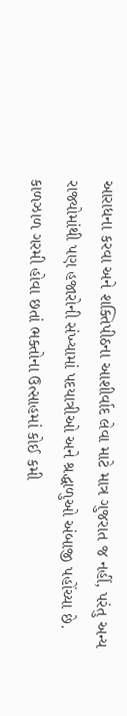આરાધના કરવા અને શક્તિપીઠના આશીર્વાદ લેવા માટે માત્ર ગુજરાત જ નહીં, પરંતુ અન્ય રાજ્યોમાંથી પણ હજારોની સંખ્યામાં પદયાત્રીઓ અને શ્રદ્ધાળુઓ અંબાજી પહોંચ્યા છે. કાળઝાળ ગરમી હોવા છતાં ભક્તોના ઉત્સાહમાં કોઈ કમી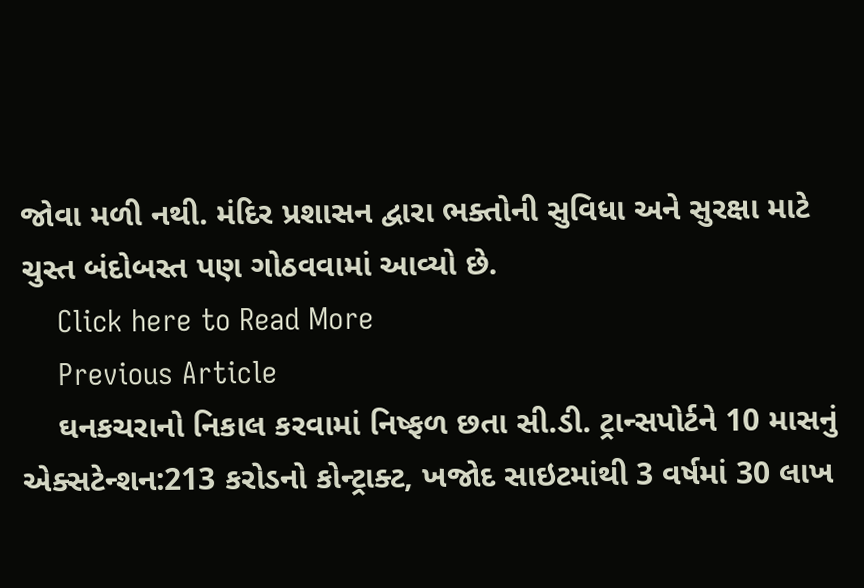જોવા મળી નથી. મંદિર પ્રશાસન દ્વારા ભક્તોની સુવિધા અને સુરક્ષા માટે ચુસ્ત બંદોબસ્ત પણ ગોઠવવામાં આવ્યો છે.
    Click here to Read More
    Previous Article
    ઘનકચરાનો નિકાલ કરવામાં નિષ્ફળ છતા સી.ડી. ટ્રાન્સપોર્ટને 10 માસનું એક્સટેન્શન:213 કરોડનો કોન્ટ્રાક્ટ, ખજોદ સાઇટમાંથી 3 વર્ષમાં 30 લાખ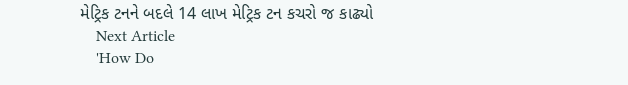મેટ્રિક ટનને બદલે 14 લાખ મેટ્રિક ટન કચરો જ કાઢ્યો
    Next Article
    'How Do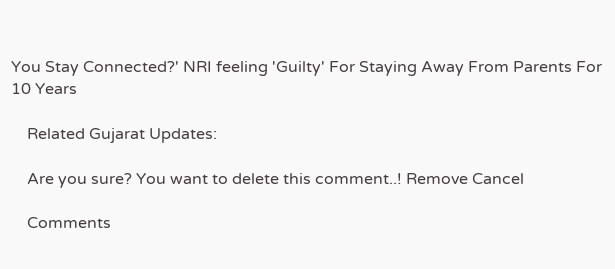You Stay Connected?' NRI feeling 'Guilty' For Staying Away From Parents For 10 Years

    Related Gujarat Updates:

    Are you sure? You want to delete this comment..! Remove Cancel

    Comments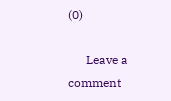(0)

      Leave a comment